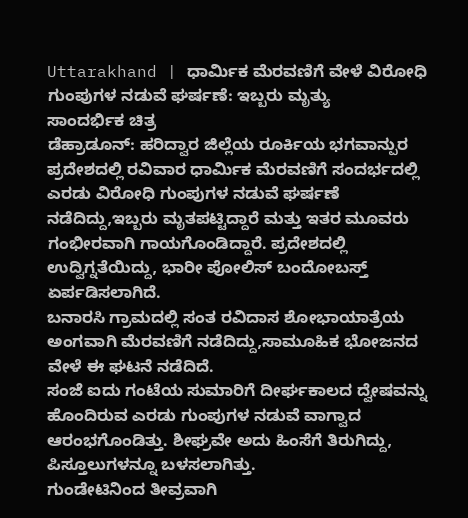Uttarakhand | ಧಾರ್ಮಿಕ ಮೆರವಣಿಗೆ ವೇಳೆ ವಿರೋಧಿ ಗುಂಪುಗಳ ನಡುವೆ ಘರ್ಷಣೆ: ಇಬ್ಬರು ಮೃತ್ಯು
ಸಾಂದರ್ಭಿಕ ಚಿತ್ರ
ಡೆಹ್ರಾಡೂನ್: ಹರಿದ್ವಾರ ಜಿಲ್ಲೆಯ ರೂರ್ಕಿಯ ಭಗವಾನ್ಪುರ ಪ್ರದೇಶದಲ್ಲಿ ರವಿವಾರ ಧಾರ್ಮಿಕ ಮೆರವಣಿಗೆ ಸಂದರ್ಭದಲ್ಲಿ ಎರಡು ವಿರೋಧಿ ಗುಂಪುಗಳ ನಡುವೆ ಘರ್ಷಣೆ ನಡೆದಿದ್ದು,ಇಬ್ಬರು ಮೃತಪಟ್ಟಿದ್ದಾರೆ ಮತ್ತು ಇತರ ಮೂವರು ಗಂಭೀರವಾಗಿ ಗಾಯಗೊಂಡಿದ್ದಾರೆ. ಪ್ರದೇಶದಲ್ಲಿ ಉದ್ವಿಗ್ನತೆಯಿದ್ದು, ಭಾರೀ ಪೋಲಿಸ್ ಬಂದೋಬಸ್ತ್ ಏರ್ಪಡಿಸಲಾಗಿದೆ.
ಬನಾರಸಿ ಗ್ರಾಮದಲ್ಲಿ ಸಂತ ರವಿದಾಸ ಶೋಭಾಯಾತ್ರೆಯ ಅಂಗವಾಗಿ ಮೆರವಣಿಗೆ ನಡೆದಿದ್ದು,ಸಾಮೂಹಿಕ ಭೋಜನದ ವೇಳೆ ಈ ಘಟನೆ ನಡೆದಿದೆ.
ಸಂಜೆ ಐದು ಗಂಟೆಯ ಸುಮಾರಿಗೆ ದೀರ್ಘಕಾಲದ ದ್ವೇಷವನ್ನು ಹೊಂದಿರುವ ಎರಡು ಗುಂಪುಗಳ ನಡುವೆ ವಾಗ್ವಾದ ಆರಂಭಗೊಂಡಿತ್ತು. ಶೀಘ್ರವೇ ಅದು ಹಿಂಸೆಗೆ ತಿರುಗಿದ್ದು, ಪಿಸ್ತೂಲುಗಳನ್ನೂ ಬಳಸಲಾಗಿತ್ತು.
ಗುಂಡೇಟಿನಿಂದ ತೀವ್ರವಾಗಿ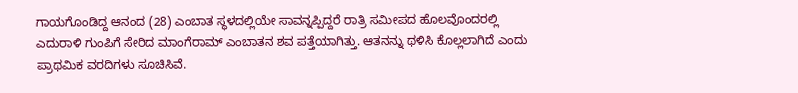ಗಾಯಗೊಂಡಿದ್ದ ಆನಂದ (28) ಎಂಬಾತ ಸ್ಥಳದಲ್ಲಿಯೇ ಸಾವನ್ನಪ್ಪಿದ್ದರೆ ರಾತ್ರಿ ಸಮೀಪದ ಹೊಲವೊಂದರಲ್ಲಿ ಎದುರಾಳಿ ಗುಂಪಿಗೆ ಸೇರಿದ ಮಾಂಗೆರಾಮ್ ಎಂಬಾತನ ಶವ ಪತ್ತೆಯಾಗಿತ್ತು. ಆತನನ್ನು ಥಳಿಸಿ ಕೊಲ್ಲಲಾಗಿದೆ ಎಂದು ಪ್ರಾಥಮಿಕ ವರದಿಗಳು ಸೂಚಿಸಿವೆ.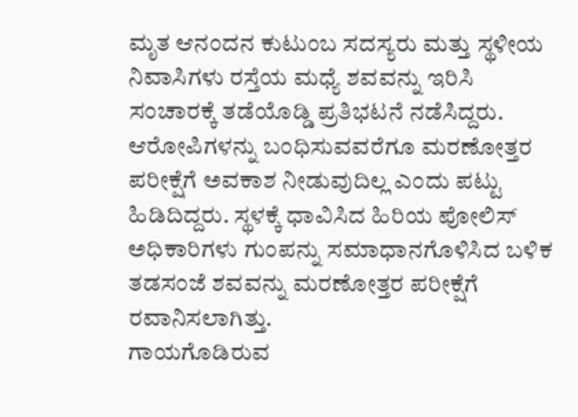ಮೃತ ಆನಂದನ ಕುಟುಂಬ ಸದಸ್ಯರು ಮತ್ತು ಸ್ಥಳೀಯ ನಿವಾಸಿಗಳು ರಸ್ತೆಯ ಮಧ್ಯೆ ಶವವನ್ನು ಇರಿಸಿ ಸಂಚಾರಕ್ಕೆ ತಡೆಯೊಡ್ಡಿ ಪ್ರತಿಭಟನೆ ನಡೆಸಿದ್ದರು. ಆರೋಪಿಗಳನ್ನು ಬಂಧಿಸುವವರೆಗೂ ಮರಣೋತ್ತರ ಪರೀಕ್ಷೆಗೆ ಅವಕಾಶ ನೀಡುವುದಿಲ್ಲ ಎಂದು ಪಟ್ಟು ಹಿಡಿದಿದ್ದರು. ಸ್ಥಳಕ್ಕೆ ಧಾವಿಸಿದ ಹಿರಿಯ ಪೋಲಿಸ್ ಅಧಿಕಾರಿಗಳು ಗುಂಪನ್ನು ಸಮಾಧಾನಗೊಳಿಸಿದ ಬಳಿಕ ತಡಸಂಜೆ ಶವವನ್ನು ಮರಣೋತ್ತರ ಪರೀಕ್ಷೆಗೆ ರವಾನಿಸಲಾಗಿತ್ತು.
ಗಾಯಗೊಡಿರುವ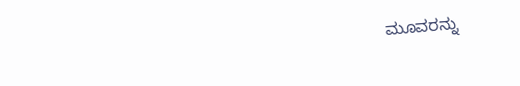ಮೂವರನ್ನು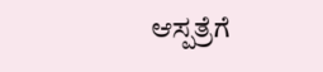ಆಸ್ಪತ್ರೆಗೆ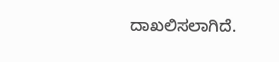ದಾಖಲಿಸಲಾಗಿದೆ.